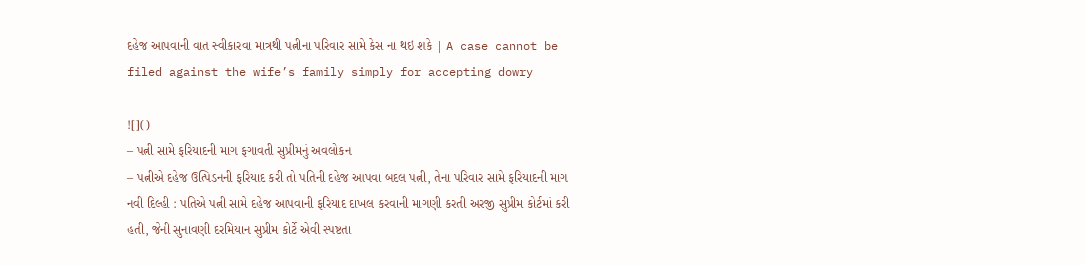દહેજ આપવાની વાત સ્વીકારવા માત્રથી પત્નીના પરિવાર સામે કેસ ના થઇ શકે | A case cannot be filed against the wife’s family simply for accepting dowry

![]()
– પત્ની સામે ફરિયાદની માગ ફગાવતી સુપ્રીમનું અવલોકન
– પત્નીએ દહેજ ઉત્પિડનની ફરિયાદ કરી તો પતિની દહેજ આપવા બદલ પત્ની, તેના પરિવાર સામે ફરિયાદની માગ
નવી દિલ્હી : પતિએ પત્ની સામે દહેજ આપવાની ફરિયાદ દાખલ કરવાની માગણી કરતી અરજી સુપ્રીમ કોર્ટમાં કરી હતી, જેની સુનાવણી દરમિયાન સુપ્રીમ કોર્ટે એવી સ્પષ્ટતા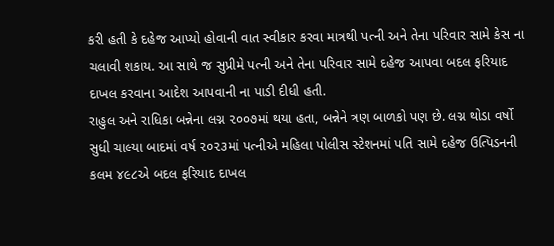કરી હતી કે દહેજ આપ્યો હોવાની વાત સ્વીકાર કરવા માત્રથી પત્ની અને તેના પરિવાર સામે કેસ ના ચલાવી શકાય. આ સાથે જ સુપ્રીમે પત્ની અને તેના પરિવાર સામે દહેજ આપવા બદલ ફરિયાદ દાખલ કરવાના આદેશ આપવાની ના પાડી દીધી હતી.
રાહુલ અને રાધિકા બન્નેના લગ્ન ૨૦૦૭માં થયા હતા, બન્નેને ત્રણ બાળકો પણ છે. લગ્ન થોડા વર્ષો સુધી ચાલ્યા બાદમાં વર્ષ ૨૦૨૩માં પત્નીએ મહિલા પોલીસ સ્ટેશનમાં પતિ સામે દહેજ ઉત્પિડનની કલમ ૪૯૮એ બદલ ફરિયાદ દાખલ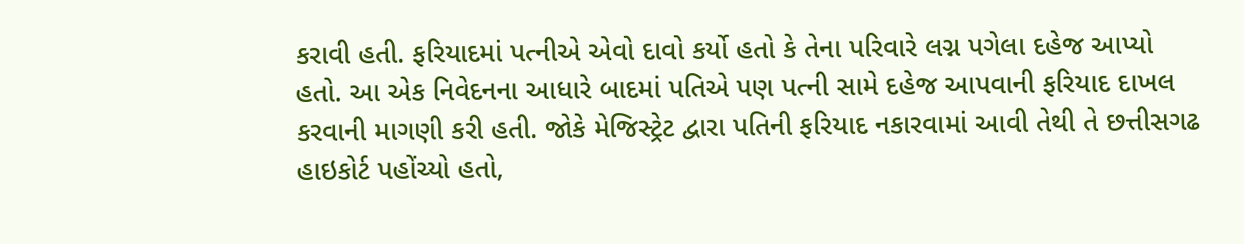કરાવી હતી. ફરિયાદમાં પત્નીએ એવો દાવો કર્યો હતો કે તેના પરિવારે લગ્ન પગેલા દહેજ આપ્યો હતો. આ એક નિવેદનના આધારે બાદમાં પતિએ પણ પત્ની સામે દહેજ આપવાની ફરિયાદ દાખલ કરવાની માગણી કરી હતી. જોકે મેજિસ્ટ્રેટ દ્વારા પતિની ફરિયાદ નકારવામાં આવી તેથી તે છત્તીસગઢ હાઇકોર્ટ પહોંચ્યો હતો,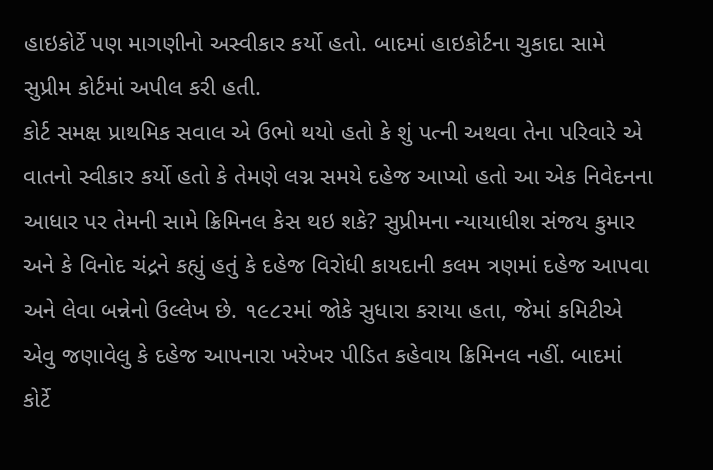હાઇકોર્ટે પણ માગણીનો અસ્વીકાર કર્યો હતો. બાદમાં હાઇકોર્ટના ચુકાદા સામે સુપ્રીમ કોર્ટમાં અપીલ કરી હતી.
કોર્ટ સમક્ષ પ્રાથમિક સવાલ એ ઉભો થયો હતો કે શું પત્ની અથવા તેના પરિવારે એ વાતનો સ્વીકાર કર્યો હતો કે તેમણે લગ્ન સમયે દહેજ આપ્યો હતો આ એક નિવેદનના આધાર પર તેમની સામે ક્રિમિનલ કેસ થઇ શકે? સુપ્રીમના ન્યાયાધીશ સંજય કુમાર અને કે વિનોદ ચંદ્રને કહ્યું હતું કે દહેજ વિરોધી કાયદાની કલમ ત્રણમાં દહેજ આપવા અને લેવા બન્નેનો ઉલ્લેખ છે. ૧૯૮૨માં જોકે સુધારા કરાયા હતા, જેમાં કમિટીએ એવુ જણાવેલુ કે દહેજ આપનારા ખરેખર પીડિત કહેવાય ક્રિમિનલ નહીં. બાદમાં કોર્ટે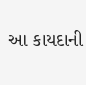આ કાયદાની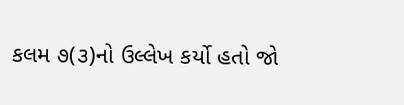કલમ ૭(૩)નો ઉલ્લેખ કર્યો હતો જો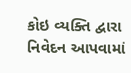કોઇ વ્યક્તિ દ્વારા નિવેદન આપવામાં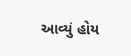આવ્યું હોય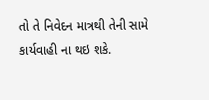તો તે નિવેદન માત્રથી તેની સામે કાર્યવાહી ના થઇ શકે.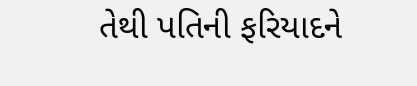તેથી પતિની ફરિયાદને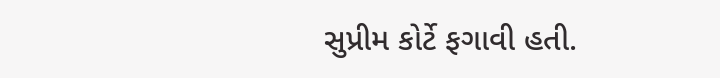સુપ્રીમ કોર્ટે ફગાવી હતી.